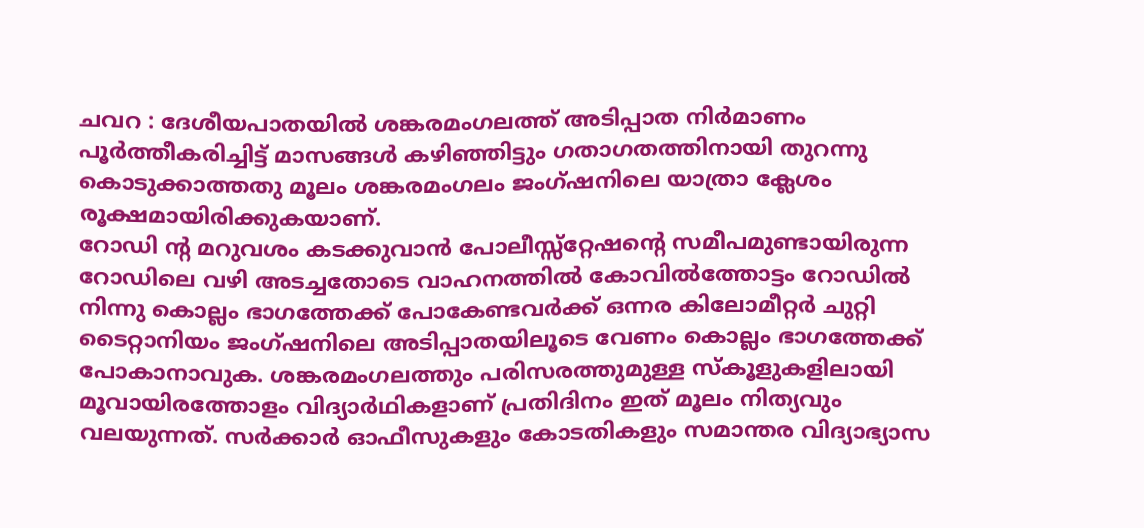ചവറ : ദേശീയപാതയിൽ ശങ്കരമംഗലത്ത് അടിപ്പാത നിർമാണം പൂർത്തീകരിച്ചിട്ട് മാസങ്ങൾ കഴിഞ്ഞിട്ടും ഗതാഗതത്തിനായി തുറന്നു കൊടുക്കാത്തതു മൂലം ശങ്കരമംഗലം ജംഗ്ഷനിലെ യാത്രാ ക്ലേശം രൂക്ഷമായിരിക്കുകയാണ്.
റോഡി ന്റ മറുവശം കടക്കുവാൻ പോലീസ്സ്റ്റേഷന്റെ സമീപമുണ്ടായിരുന്ന റോഡിലെ വഴി അടച്ചതോടെ വാഹനത്തിൽ കോവിൽത്തോട്ടം റോഡിൽ നിന്നു കൊല്ലം ഭാഗത്തേക്ക് പോകേണ്ടവർക്ക് ഒന്നര കിലോമീറ്റർ ചുറ്റി ടൈറ്റാനിയം ജംഗ്ഷനിലെ അടിപ്പാതയിലൂടെ വേണം കൊല്ലം ഭാഗത്തേക്ക് പോകാനാവുക. ശങ്കരമംഗലത്തും പരിസരത്തുമുള്ള സ്കൂളുകളിലായി മൂവായിരത്തോളം വിദ്യാർഥികളാണ് പ്രതിദിനം ഇത് മൂലം നിത്യവും വലയുന്നത്. സർക്കാർ ഓഫീസുകളും കോടതികളും സമാന്തര വിദ്യാഭ്യാസ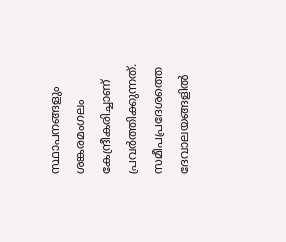സ്ഥാപനങ്ങളും ശങ്കരമംഗലം കേന്ദ്രീകരിച്ചാണ് പ്രവർത്തിക്കുന്നത്.
സമീപപ്രദേശത്തെ ദേവാലയങ്ങളിൽ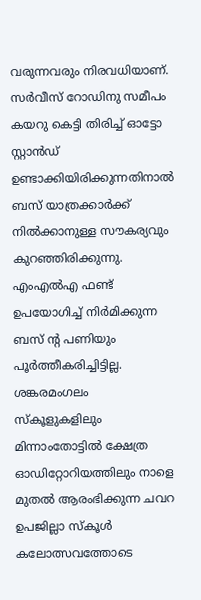വരുന്നവരും നിരവധിയാണ്. സർവീസ് റോഡിനു സമീപം കയറു കെട്ടി തിരിച്ച് ഓട്ടോ സ്റ്റാൻഡ് ഉണ്ടാക്കിയിരിക്കുന്നതിനാൽ ബസ് യാത്രക്കാർക്ക് നിൽക്കാനുള്ള സൗകര്യവും കുറഞ്ഞിരിക്കുന്നു. എംഎൽഎ ഫണ്ട് ഉപയോഗിച്ച് നിർമിക്കുന്ന ബസ് ന്റ പണിയും പൂർത്തീകരിച്ചിട്ടില്ല. ശങ്കരമംഗലം സ്കൂളുകളിലും മിന്നാംതോട്ടിൽ ക്ഷേത്ര ഓഡിറ്റോറിയത്തിലും നാളെ മുതൽ ആരംഭിക്കുന്ന ചവറ ഉപജില്ലാ സ്കൂൾ കലോത്സവത്തോടെ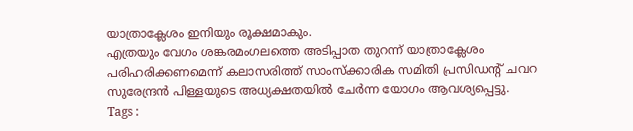യാത്രാക്ലേശം ഇനിയും രൂക്ഷമാകും.
എത്രയും വേഗം ശങ്കരമംഗലത്തെ അടിപ്പാത തുറന്ന് യാത്രാക്ലേശം പരിഹരിക്കണമെന്ന് കലാസരിത്ത് സാംസ്ക്കാരിക സമിതി പ്രസിഡന്റ് ചവറ സുരേന്ദ്രൻ പിള്ളയുടെ അധ്യക്ഷതയിൽ ചേർന്ന യോഗം ആവശ്യപ്പെട്ടു.
Tags :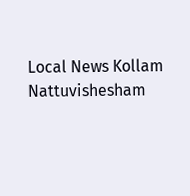Local News Kollam Nattuvishesham